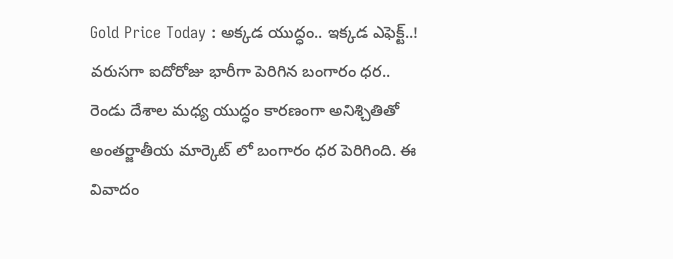Gold Price Today : అక్కడ యుద్ధం.. ఇక్కడ ఎఫెక్ట్..! వరుసగా ఐదోరోజు భారీగా పెరిగిన బంగారం ధర..
రెండు దేశాల మధ్య యుద్ధం కారణంగా అనిశ్చితితో అంతర్జాతీయ మార్కెట్ లో బంగారం ధర పెరిగింది. ఈ వివాదం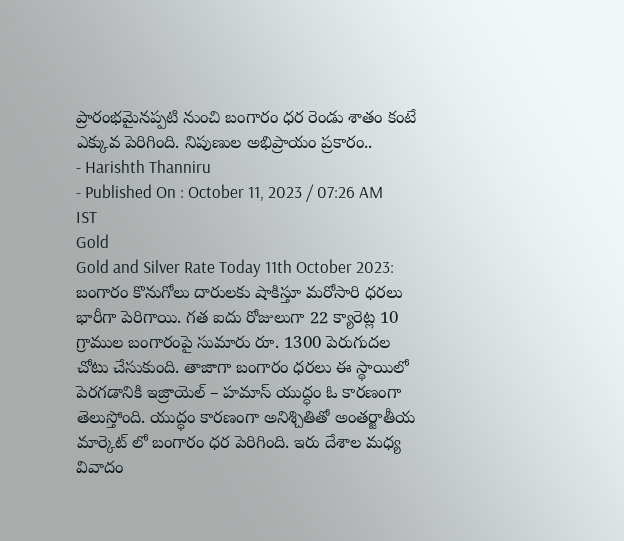ప్రారంభమైనప్పటి నుంచి బంగారం ధర రెండు శాతం కంటే ఎక్కువ పెరిగింది. నిపుణుల అభిప్రాయం ప్రకారం..
- Harishth Thanniru
- Published On : October 11, 2023 / 07:26 AM IST
Gold
Gold and Silver Rate Today 11th October 2023: బంగారం కొనుగోలు దారులకు షాకిస్తూ మరోసారి ధరలు భారీగా పెరిగాయి. గత ఐదు రోజులుగా 22 క్యారెట్ల 10 గ్రాముల బంగారంపై సుమారు రూ. 1300 పెరుగుదల చోటు చేసుకుంది. తాజాగా బంగారం ధరలు ఈ స్థాయిలో పెరగడానికి ఇజ్రాయెల్ – హమాస్ యుద్ధం ఓ కారణంగా తెలుస్తోంది. యుద్ధం కారణంగా అనిశ్చితితో అంతర్జాతీయ మార్కెట్ లో బంగారం ధర పెరిగింది. ఇరు దేశాల మధ్య వివాదం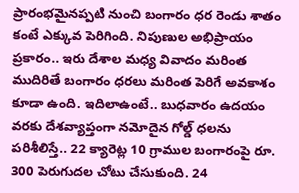ప్రారంభమైనప్పటి నుంచి బంగారం ధర రెండు శాతం కంటే ఎక్కువ పెరిగింది. నిపుణుల అభిప్రాయం ప్రకారం.. ఇరు దేశాల మధ్య వివాదం మరింత ముదిరితే బంగారం ధరలు మరింత పెరిగే అవకాశం కూడా ఉంది. ఇదిలాఉంటే.. బుధవారం ఉదయం వరకు దేశవ్యాప్తంగా నమోదైన గోల్డ్ ధలను పరిశీలిస్తే.. 22 క్యారెట్ల 10 గ్రాముల బంగారంపై రూ. 300 పెరుగుదల చోటు చేసుకుంది. 24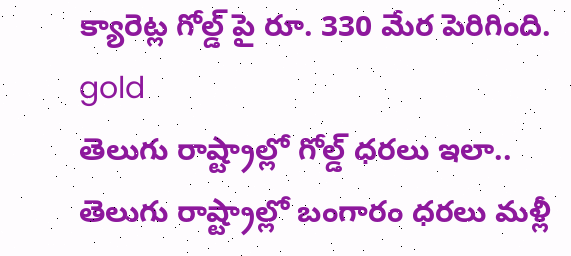క్యారెట్ల గోల్డ్ పై రూ. 330 మేర పెరిగింది.
gold
తెలుగు రాష్ట్రాల్లో గోల్డ్ ధరలు ఇలా..
తెలుగు రాష్ట్రాల్లో బంగారం ధరలు మళ్లీ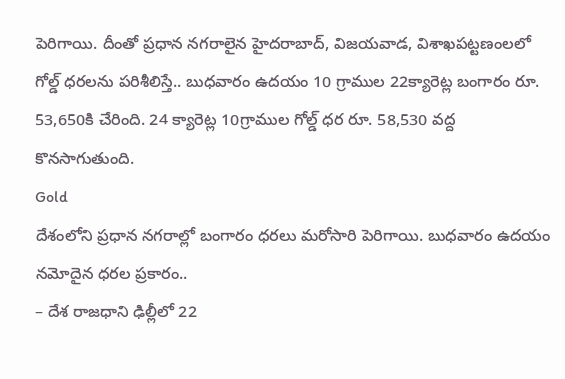పెరిగాయి. దీంతో ప్రధాన నగరాలైన హైదరాబాద్, విజయవాడ, విశాఖపట్టణంలలో గోల్డ్ ధరలను పరిశీలిస్తే.. బుధవారం ఉదయం 10 గ్రాముల 22క్యారెట్ల బంగారం రూ. 53,650కి చేరింది. 24 క్యారెట్ల 10గ్రాముల గోల్డ్ ధర రూ. 58,530 వద్ద కొనసాగుతుంది.
Gold
దేశంలోని ప్రధాన నగరాల్లో బంగారం ధరలు మరోసారి పెరిగాయి. బుధవారం ఉదయం నమోదైన ధరల ప్రకారం..
– దేశ రాజధాని ఢిల్లీలో 22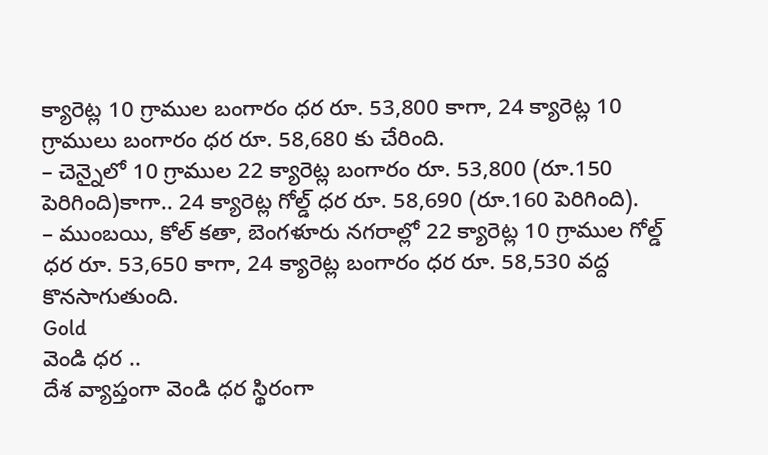క్యారెట్ల 10 గ్రాముల బంగారం ధర రూ. 53,800 కాగా, 24 క్యారెట్ల 10 గ్రాములు బంగారం ధర రూ. 58,680 కు చేరింది.
– చెన్నైలో 10 గ్రాముల 22 క్యారెట్ల బంగారం రూ. 53,800 (రూ.150 పెరిగింది)కాగా.. 24 క్యారెట్ల గోల్డ్ ధర రూ. 58,690 (రూ.160 పెరిగింది).
– ముంబయి, కోల్ కతా, బెంగళూరు నగరాల్లో 22 క్యారెట్ల 10 గ్రాముల గోల్డ్ ధర రూ. 53,650 కాగా, 24 క్యారెట్ల బంగారం ధర రూ. 58,530 వద్ద కొనసాగుతుంది.
Gold
వెండి ధర ..
దేశ వ్యాప్తంగా వెండి ధర స్థిరంగా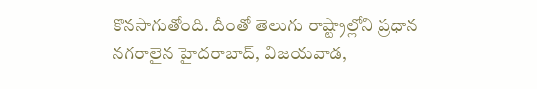కొనసాగుతోంది. దీంతో తెలుగు రాష్ట్రాల్లోని ప్రధాన నగరాలైన హైదరాబాద్, విజయవాడ,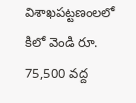విశాఖపట్టణంలలో కిలో వెండి రూ. 75,500 వద్ద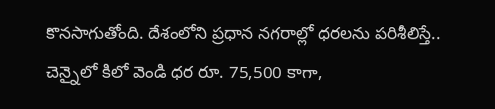కొనసాగుతోంది. దేశంలోని ప్రధాన నగరాల్లో ధరలను పరిశీలిస్తే.. చెన్నైలో కిలో వెండి ధర రూ. 75,500 కాగా,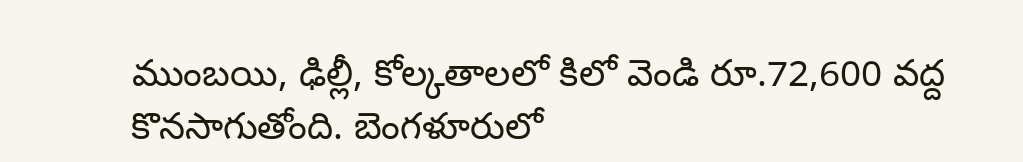ముంబయి, ఢిల్లీ, కోల్కతాలలో కిలో వెండి రూ.72,600 వద్ద కొనసాగుతోంది. బెంగళూరులో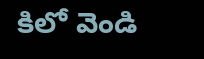కిలో వెండి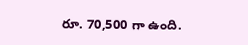రూ. 70,500 గా ఉంది.